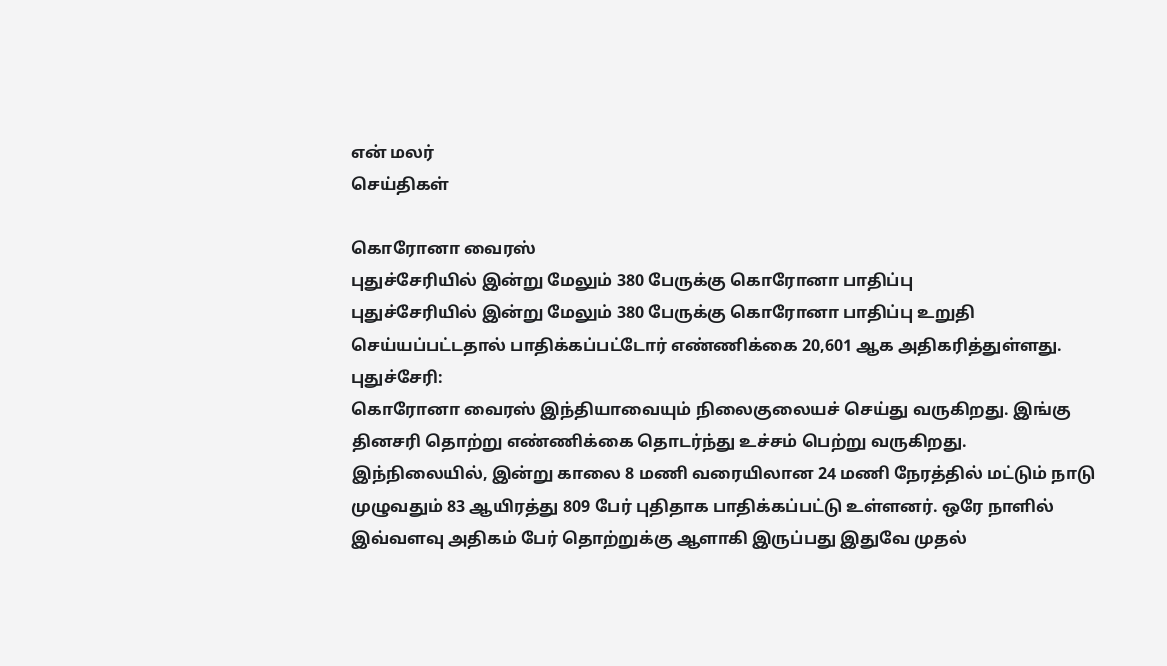என் மலர்
செய்திகள்

கொரோனா வைரஸ்
புதுச்சேரியில் இன்று மேலும் 380 பேருக்கு கொரோனா பாதிப்பு
புதுச்சேரியில் இன்று மேலும் 380 பேருக்கு கொரோனா பாதிப்பு உறுதி செய்யப்பட்டதால் பாதிக்கப்பட்டோர் எண்ணிக்கை 20,601 ஆக அதிகரித்துள்ளது.
புதுச்சேரி:
கொரோனா வைரஸ் இந்தியாவையும் நிலைகுலையச் செய்து வருகிறது. இங்கு தினசரி தொற்று எண்ணிக்கை தொடர்ந்து உச்சம் பெற்று வருகிறது.
இந்நிலையில், இன்று காலை 8 மணி வரையிலான 24 மணி நேரத்தில் மட்டும் நாடு முழுவதும் 83 ஆயிரத்து 809 பேர் புதிதாக பாதிக்கப்பட்டு உள்ளனர். ஒரே நாளில் இவ்வளவு அதிகம் பேர் தொற்றுக்கு ஆளாகி இருப்பது இதுவே முதல்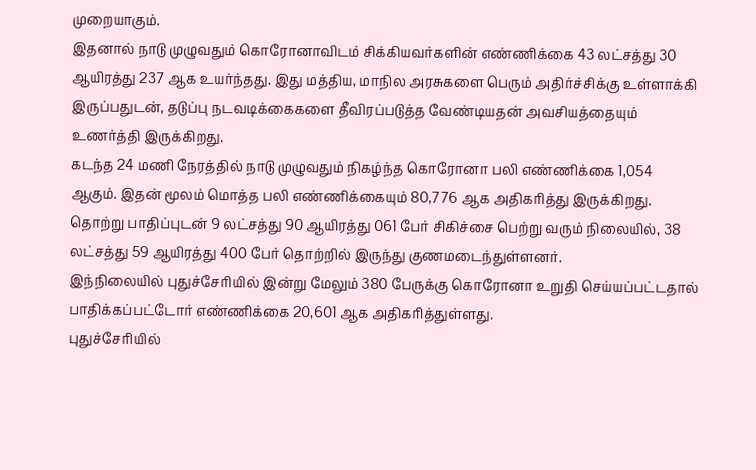முறையாகும்.
இதனால் நாடு முழுவதும் கொரோனாவிடம் சிக்கியவர்களின் எண்ணிக்கை 43 லட்சத்து 30 ஆயிரத்து 237 ஆக உயர்ந்தது. இது மத்திய, மாநில அரசுகளை பெரும் அதிர்ச்சிக்கு உள்ளாக்கி இருப்பதுடன், தடுப்பு நடவடிக்கைகளை தீவிரப்படுத்த வேண்டியதன் அவசியத்தையும் உணர்த்தி இருக்கிறது.
கடந்த 24 மணி நேரத்தில் நாடு முழுவதும் நிகழ்ந்த கொரோனா பலி எண்ணிக்கை 1,054 ஆகும். இதன் மூலம் மொத்த பலி எண்ணிக்கையும் 80,776 ஆக அதிகரித்து இருக்கிறது.
தொற்று பாதிப்புடன் 9 லட்சத்து 90 ஆயிரத்து 061 பேர் சிகிச்சை பெற்று வரும் நிலையில், 38 லட்சத்து 59 ஆயிரத்து 400 பேர் தொற்றில் இருந்து குணமடைந்துள்ளனர்.
இந்நிலையில் புதுச்சேரியில் இன்று மேலும் 380 பேருக்கு கொரோனா உறுதி செய்யப்பட்டதால் பாதிக்கப்பட்டோர் எண்ணிக்கை 20,601 ஆக அதிகரித்துள்ளது.
புதுச்சேரியில்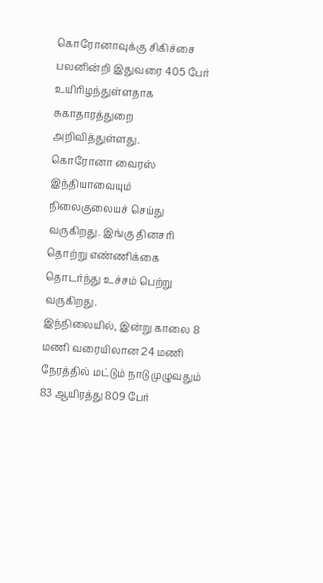கொரோனாவுக்கு சிகிச்சை பலனின்றி இதுவரை 405 பேர் உயிரிழந்துள்ளதாக சுகாதாரத்துறை அறிவித்துள்ளது.
கொரோனா வைரஸ் இந்தியாவையும் நிலைகுலையச் செய்து வருகிறது. இங்கு தினசரி தொற்று எண்ணிக்கை தொடர்ந்து உச்சம் பெற்று வருகிறது.
இந்நிலையில், இன்று காலை 8 மணி வரையிலான 24 மணி நேரத்தில் மட்டும் நாடு முழுவதும் 83 ஆயிரத்து 809 பேர்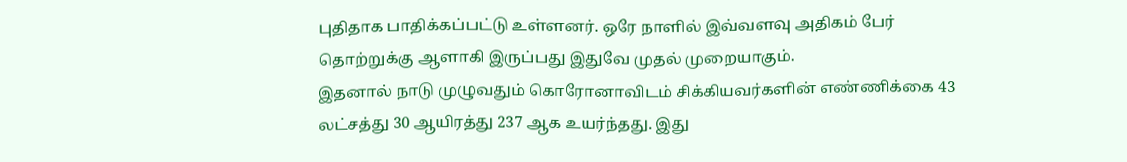புதிதாக பாதிக்கப்பட்டு உள்ளனர். ஒரே நாளில் இவ்வளவு அதிகம் பேர் தொற்றுக்கு ஆளாகி இருப்பது இதுவே முதல் முறையாகும்.
இதனால் நாடு முழுவதும் கொரோனாவிடம் சிக்கியவர்களின் எண்ணிக்கை 43 லட்சத்து 30 ஆயிரத்து 237 ஆக உயர்ந்தது. இது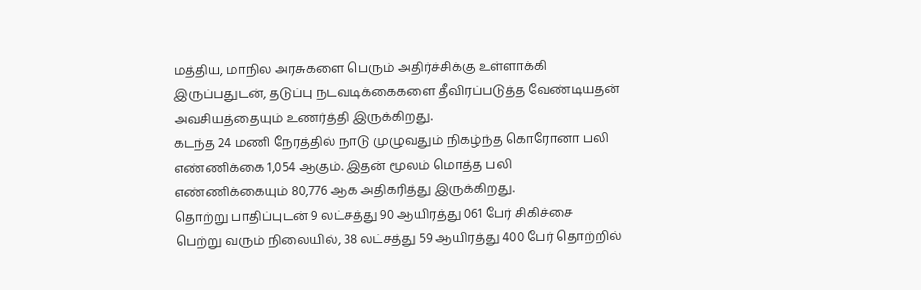மத்திய, மாநில அரசுகளை பெரும் அதிர்ச்சிக்கு உள்ளாக்கி இருப்பதுடன், தடுப்பு நடவடிக்கைகளை தீவிரப்படுத்த வேண்டியதன் அவசியத்தையும் உணர்த்தி இருக்கிறது.
கடந்த 24 மணி நேரத்தில் நாடு முழுவதும் நிகழ்ந்த கொரோனா பலி எண்ணிக்கை 1,054 ஆகும். இதன் மூலம் மொத்த பலி எண்ணிக்கையும் 80,776 ஆக அதிகரித்து இருக்கிறது.
தொற்று பாதிப்புடன் 9 லட்சத்து 90 ஆயிரத்து 061 பேர் சிகிச்சை பெற்று வரும் நிலையில், 38 லட்சத்து 59 ஆயிரத்து 400 பேர் தொற்றில்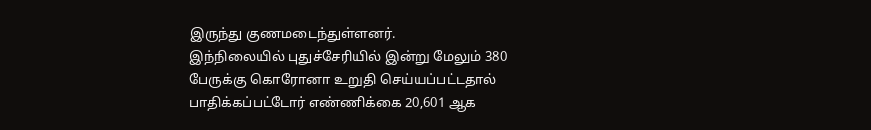இருந்து குணமடைந்துள்ளனர்.
இந்நிலையில் புதுச்சேரியில் இன்று மேலும் 380 பேருக்கு கொரோனா உறுதி செய்யப்பட்டதால் பாதிக்கப்பட்டோர் எண்ணிக்கை 20,601 ஆக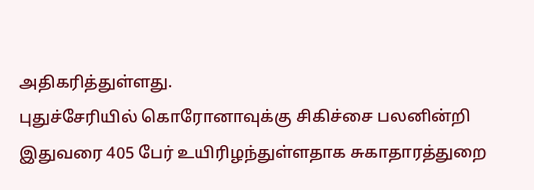அதிகரித்துள்ளது.
புதுச்சேரியில் கொரோனாவுக்கு சிகிச்சை பலனின்றி இதுவரை 405 பேர் உயிரிழந்துள்ளதாக சுகாதாரத்துறை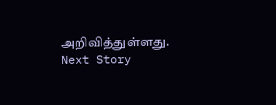அறிவித்துள்ளது.
Next Story